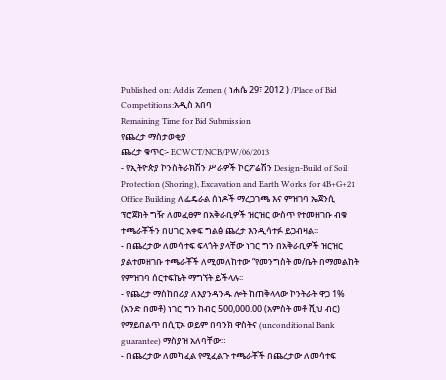Published on: Addis Zemen ( ነሐሴ 29፣ 2012 ) /Place of Bid Competitions:አዲስ አበባ
Remaining Time for Bid Submission
የጨረታ ማስታወቂያ
ጨረታ ቁጥር፡- ECWCT/NCB/PW/06/2013
- የኢትዮጵያ ኮንስትራክሽን ሥራዎች ኮርፖሬሽን Design-Build of Soil Protection (Shoring), Excavation and Earth Works for 4B+G+21 Office Building ለፌዴራል ሰነዶች ማረጋገጫ እና ምዝገባ ኤጀንሲ ፕሮጀክት ግዥ ለመፈፀም በአቅራቢዎች ዝርዝር ውስጥ የተመዘገቡ ብቁ ተጫራቾችን በሀገር አቀፍ ግልፅ ጨረታ እንዲሳተፉ ይጋብዛል፡፡
- በጨረታው ለመሳተፍ ፍላጎት ያላቸው ነገር ግን በአቅራቢዎች ዝርዝር ያልተመዘገቡ ተጫራቾች ለሚመለከተው “የመንግስት መ/ቤት በማመልከት የምዝገባ ሰርተፍኬት ማግኘት ይችላሉ፡፡
- የጨረታ ማስከበሪያ ለእያንዳንዱ ሎት ከጠቅላላው ኮንትራት ዋጋ 1% (አንድ በመቶ) ነገር ግን ከብር 500,000.00 (አምስት መቶ ሺህ ብር) የማይበልጥ በሲፒኦ ወይም በባንክ ዋስትና (unconditional Bank guarantee) ማስያዝ አለባቸው።
- በጨረታው ለመካፈል የሚፈልጉ ተጫራቾች በጨረታው ለመሳተፍ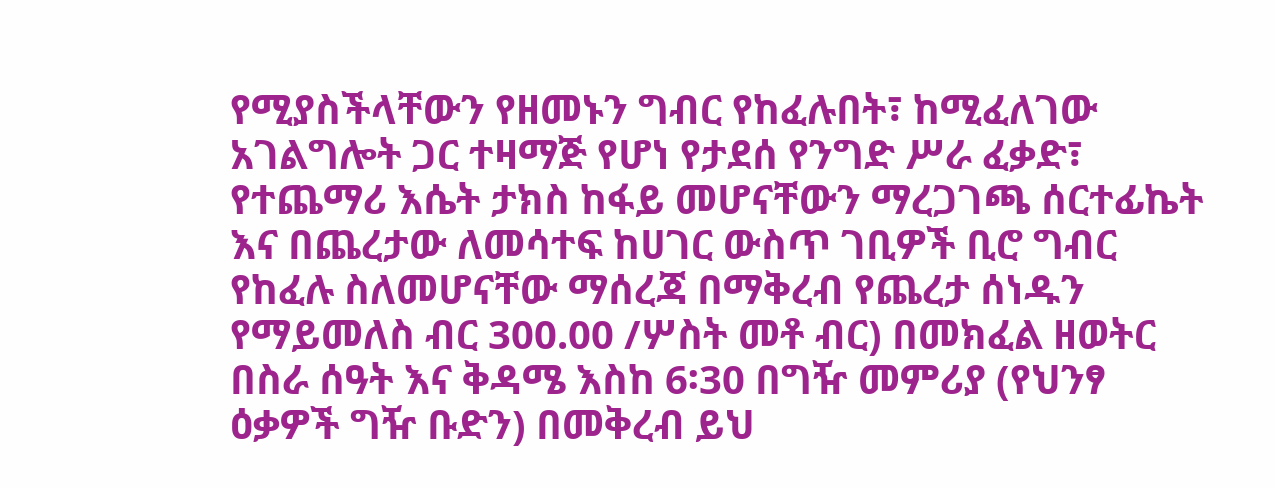የሚያስችላቸውን የዘመኑን ግብር የከፈሉበት፣ ከሚፈለገው አገልግሎት ጋር ተዛማጅ የሆነ የታደሰ የንግድ ሥራ ፈቃድ፣ የተጨማሪ እሴት ታክስ ከፋይ መሆናቸውን ማረጋገጫ ሰርተፊኬት እና በጨረታው ለመሳተፍ ከሀገር ውስጥ ገቢዎች ቢሮ ግብር የከፈሉ ስለመሆናቸው ማሰረጃ በማቅረብ የጨረታ ሰነዱን የማይመለስ ብር 300.00 /ሦስት መቶ ብር) በመክፈል ዘወትር በስራ ሰዓት እና ቅዳሜ እስከ 6፡30 በግዥ መምሪያ (የህንፃ ዕቃዎች ግዥ ቡድን) በመቅረብ ይህ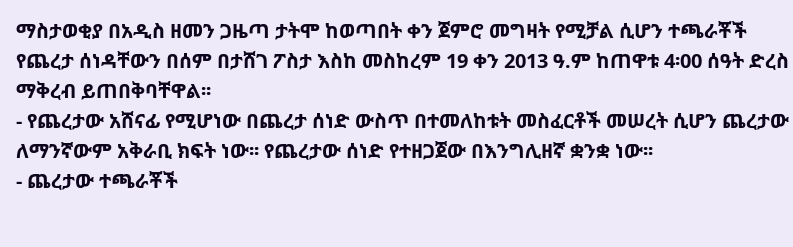ማስታወቂያ በአዲስ ዘመን ጋዜጣ ታትሞ ከወጣበት ቀን ጀምሮ መግዛት የሚቻል ሲሆን ተጫራቾች የጨረታ ሰነዳቸውን በሰም በታሸገ ፖስታ እስከ መስከረም 19 ቀን 2013 ዓ.ም ከጠዋቱ 4፡00 ሰዓት ድረስ ማቅረብ ይጠበቅባቸዋል፡፡
- የጨረታው አሸናፊ የሚሆነው በጨረታ ሰነድ ውስጥ በተመለከቱት መስፈርቶች መሠረት ሲሆን ጨረታው ለማንኛውም አቅራቢ ክፍት ነው፡፡ የጨረታው ሰነድ የተዘጋጀው በእንግሊዘኛ ቋንቋ ነው፡፡
- ጨረታው ተጫራቾች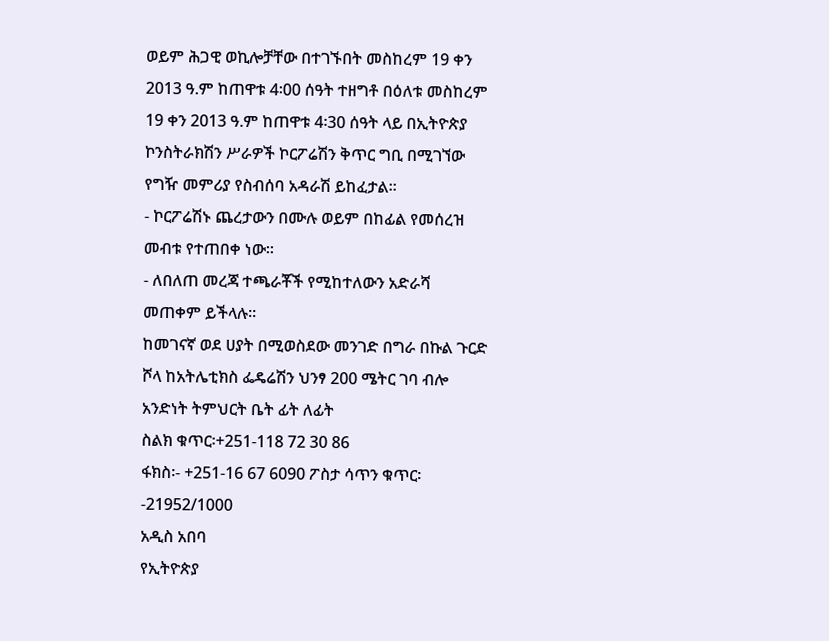ወይም ሕጋዊ ወኪሎቻቸው በተገኙበት መስከረም 19 ቀን 2013 ዓ.ም ከጠዋቱ 4፡00 ሰዓት ተዘግቶ በዕለቱ መስከረም 19 ቀን 2013 ዓ.ም ከጠዋቱ 4፡30 ሰዓት ላይ በኢትዮጵያ ኮንስትራክሽን ሥራዎች ኮርፖሬሽን ቅጥር ግቢ በሚገኘው የግዥ መምሪያ የስብሰባ አዳራሽ ይከፈታል፡፡
- ኮርፖሬሽኑ ጨረታውን በሙሉ ወይም በከፊል የመሰረዝ መብቱ የተጠበቀ ነው፡፡
- ለበለጠ መረጃ ተጫራቾች የሚከተለውን አድራሻ መጠቀም ይችላሉ፡፡
ከመገናኛ ወደ ሀያት በሚወስደው መንገድ በግራ በኩል ጉርድ ሾላ ከአትሌቲክስ ፌዴሬሽን ህንፃ 200 ሜትር ገባ ብሎ አንድነት ትምህርት ቤት ፊት ለፊት
ስልክ ቁጥር፡+251-118 72 30 86
ፋክስ፡- +251-16 67 6090 ፖስታ ሳጥን ቁጥር፡ -21952/1000
አዲስ አበባ
የኢትዮጵያ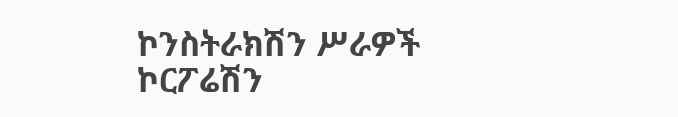ኮንስትራክሽን ሥራዎች ኮርፖሬሽን